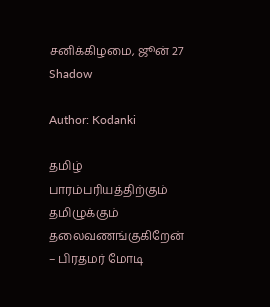சனிக்கிழமை, ஜூன் 27
Shadow

Author: Kodanki

தமிழ் பாரம்பரியத்திற்கும் தமிழுக்கும்  தலைவணங்குகிறேன் – பிரதமர் மோடி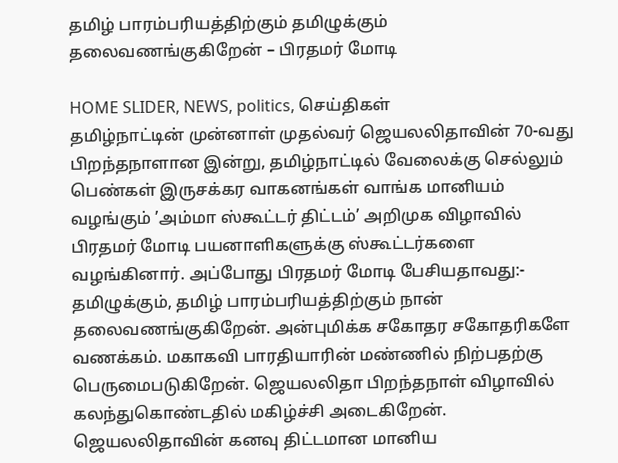தமிழ் பாரம்பரியத்திற்கும் தமிழுக்கும் தலைவணங்குகிறேன் – பிரதமர் மோடி

HOME SLIDER, NEWS, politics, செய்திகள்
தமிழ்நாட்டின் முன்னாள் முதல்வர் ஜெயலலிதாவின் 70-வது பிறந்தநாளான இன்று, தமிழ்நாட்டில் வேலைக்கு செல்லும் பெண்கள் இருசக்கர வாகனங்கள் வாங்க மானியம் வழங்கும் ’அம்மா ஸ்கூட்டர் திட்டம்’ அறிமுக விழாவில் பிரதமர் மோடி பயனாளிகளுக்கு ஸ்கூட்டர்களை வழங்கினார். அப்போது பிரதமர் மோடி பேசியதாவது:- தமிழுக்கும், தமிழ் பாரம்பரியத்திற்கும் நான் தலைவணங்குகிறேன். அன்புமிக்க சகோதர சகோதரிகளே வணக்கம். மகாகவி பாரதியாரின் மண்ணில் நிற்பதற்கு பெருமைபடுகிறேன். ஜெயலலிதா பிறந்தநாள் விழாவில் கலந்துகொண்டதில் மகிழ்ச்சி அடைகிறேன். ஜெயலலிதாவின் கனவு திட்டமான மானிய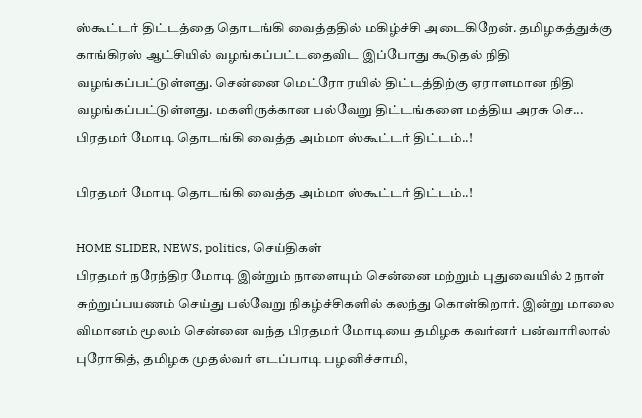ஸ்கூட்டர் திட்டத்தை தொடங்கி வைத்ததில் மகிழ்ச்சி அடைகிறேன். தமிழகத்துக்கு காங்கிரஸ் ஆட்சியில் வழங்கப்பட்டதைவிட இப்போது கூடுதல் நிதி வழங்கப்பட்டுள்ளது. சென்னை மெட்ரோ ரயில் திட்டத்திற்கு ஏராளமான நிதி வழங்கப்பட்டுள்ளது. மகளிருக்கான பல்வேறு திட்டங்களை மத்திய அரசு செ...
பிரதமர் மோடி தொடங்கி வைத்த அம்மா ஸ்கூட்டர் திட்டம்..!

பிரதமர் மோடி தொடங்கி வைத்த அம்மா ஸ்கூட்டர் திட்டம்..!

HOME SLIDER, NEWS, politics, செய்திகள்
பிரதமர் நரேந்திர மோடி இன்றும் நாளையும் சென்னை மற்றும் புதுவையில் 2 நாள் சுற்றுப்பயணம் செய்து பல்வேறு நிகழ்ச்சிகளில் கலந்து கொள்கிறார். இன்று மாலை விமானம் மூலம் சென்னை வந்த பிரதமர் மோடியை தமிழக கவர்னர் பன்வாரிலால் புரோகித், தமிழக முதல்வர் எடப்பாடி பழனிச்சாமி,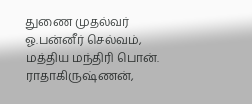துணை முதல்வர் ஓ.பன்னீர் செல்வம், மத்திய மந்திரி பொன். ராதாகிருஷ்ணன்,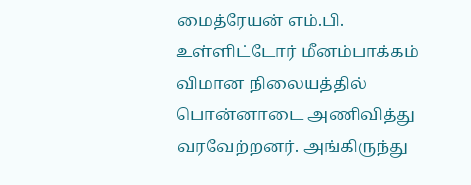மைத்ரேயன் எம்.பி. உள்ளிட்டோர் மீனம்பாக்கம் விமான நிலையத்தில் பொன்னாடை அணிவித்து வரவேற்றனர். அங்கிருந்து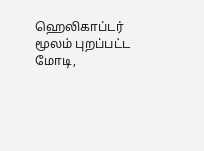ஹெலிகாப்டர் மூலம் புறப்பட்ட மோடி,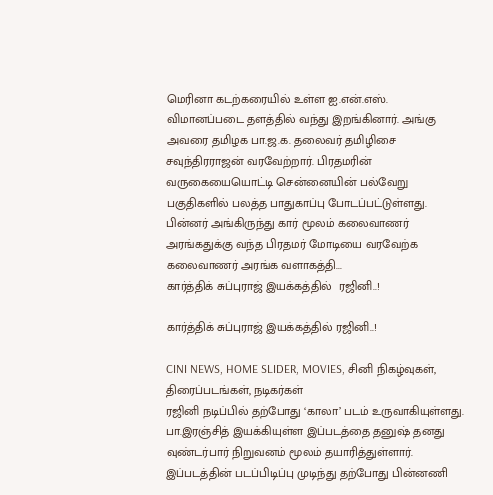மெரினா கடற்கரையில் உள்ள ஐ.என்.எஸ். விமானப்படை தளத்தில் வந்து இறங்கினார். அங்கு அவரை தமிழக பா.ஜ.க. தலைவர் தமிழிசை சவுந்திரராஜன் வரவேற்றார். பிரதமரின் வருகையையொட்டி சென்னையின் பல்வேறு பகுதிகளில் பலத்த பாதுகாப்பு போடப்பட்டுள்ளது. பின்னர் அங்கிருந்து கார் மூலம் கலைவாணர் அரங்கதுக்கு வந்த பிரதமர் மோடியை வரவேற்க கலைவாணர் அரங்க வளாகத்தி...
கார்த்திக் சுப்புராஜ் இயக்கத்தில்  ரஜினி..!

கார்த்திக் சுப்புராஜ் இயக்கத்தில் ரஜினி..!

CINI NEWS, HOME SLIDER, MOVIES, சினி நிகழ்வுகள், திரைப்படங்கள், நடிகர்கள்
ரஜினி நடிப்பில் தற்போது ‘காலா’ படம் உருவாகியுள்ளது. பா.இரஞ்சித் இயக்கியுள்ள இப்படத்தை தனுஷ் தனது வுண்டர்பார் நிறுவனம் மூலம் தயாரித்துள்ளார். இப்படத்தின் படப்பிடிப்பு முடிந்து தற்போது பின்னணி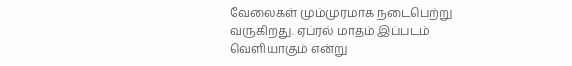வேலைகள் மும்முரமாக நடைபெற்று வருகிறது. ஏப்ரல் மாதம் இப்படம் வெளியாகும் என்று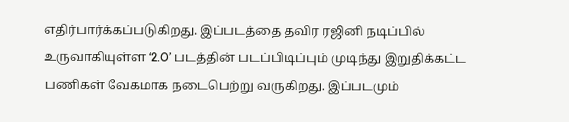எதிர்பார்க்கப்படுகிறது. இப்படத்தை தவிர ரஜினி நடிப்பில் உருவாகியுள்ள ‘2.O’ படத்தின் படப்பிடிப்பும் முடிந்து இறுதிக்கட்ட பணிகள் வேகமாக நடைபெற்று வருகிறது. இப்படமும்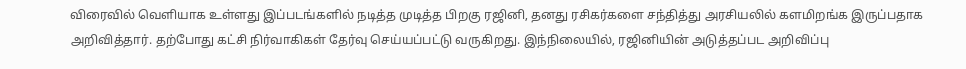விரைவில் வெளியாக உள்ளது இப்படங்களில் நடித்த முடித்த பிறகு ரஜினி, தனது ரசிகர்களை சந்தித்து அரசியலில் களமிறங்க இருப்பதாக அறிவித்தார். தற்போது கட்சி நிர்வாகிகள் தேர்வு செய்யப்பட்டு வருகிறது. இந்நிலையில், ரஜினியின் அடுத்தப்பட அறிவிப்பு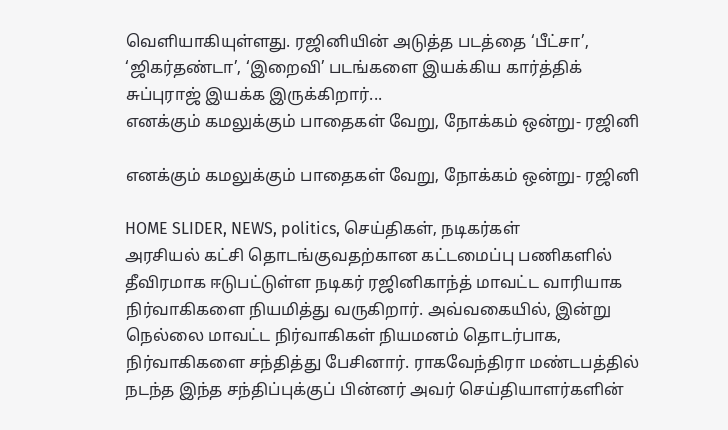வெளியாகியுள்ளது. ரஜினியின் அடுத்த படத்தை ‘பீட்சா’, ‘ஜிகர்தண்டா’, ‘இறைவி’ படங்களை இயக்கிய கார்த்திக் சுப்புராஜ் இயக்க இருக்கிறார்...
எனக்கும் கமலுக்கும் பாதைகள் வேறு, நோக்கம் ஒன்று- ரஜினி

எனக்கும் கமலுக்கும் பாதைகள் வேறு, நோக்கம் ஒன்று- ரஜினி

HOME SLIDER, NEWS, politics, செய்திகள், நடிகர்கள்
அரசியல் கட்சி தொடங்குவதற்கான கட்டமைப்பு பணிகளில் தீவிரமாக ஈடுபட்டுள்ள நடிகர் ரஜினிகாந்த் மாவட்ட வாரியாக நிர்வாகிகளை நியமித்து வருகிறார். அவ்வகையில், இன்று நெல்லை மாவட்ட நிர்வாகிகள் நியமனம் தொடர்பாக, நிர்வாகிகளை சந்தித்து பேசினார். ராகவேந்திரா மண்டபத்தில் நடந்த இந்த சந்திப்புக்குப் பின்னர் அவர் செய்தியாளர்களின்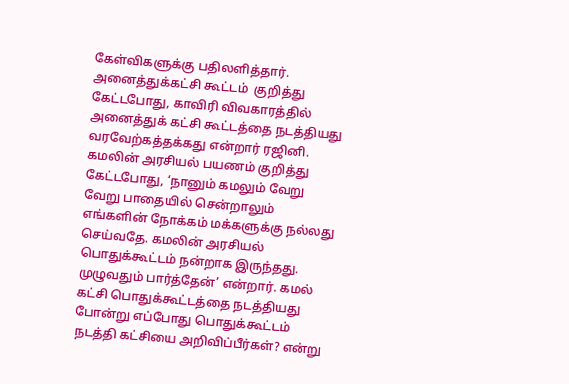கேள்விகளுக்கு பதிலளித்தார். அனைத்துக்கட்சி கூட்டம்  குறித்து கேட்டபோது, காவிரி விவகாரத்தில் அனைத்துக் கட்சி கூட்டத்தை நடத்தியது வரவேற்கத்தக்கது என்றார் ரஜினி. கமலின் அரசியல் பயணம் குறித்து கேட்டபோது, ‘நானும் கமலும் வேறு வேறு பாதையில் சென்றாலும் எங்களின் நோக்கம் மக்களுக்கு நல்லது செய்வதே. கமலின் அரசியல் பொதுக்கூட்டம் நன்றாக இருந்தது. முழுவதும் பார்த்தேன்’ என்றார். கமல் கட்சி பொதுக்கூட்டத்தை நடத்தியது போன்று எப்போது பொதுக்கூட்டம் நடத்தி கட்சியை அறிவிப்பீர்கள்? என்று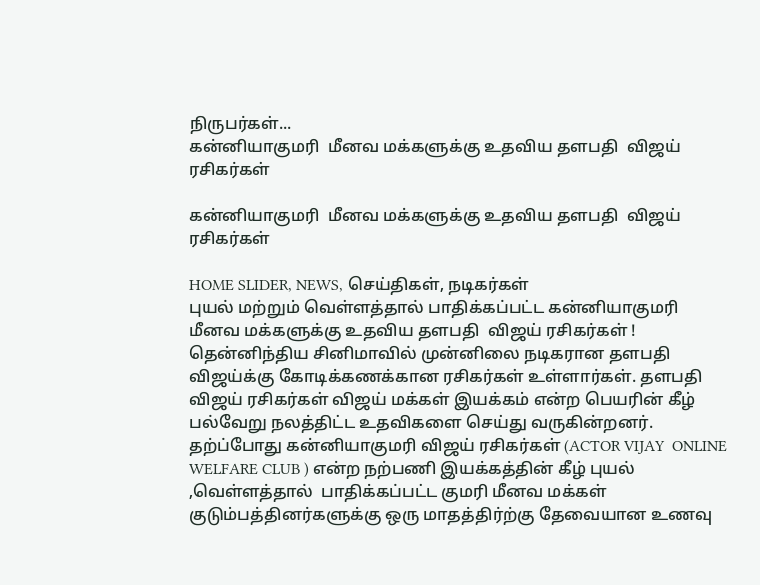நிருபர்கள்...
கன்னியாகுமரி  மீனவ மக்களுக்கு உதவிய தளபதி  விஜய் ரசிகர்கள்

கன்னியாகுமரி  மீனவ மக்களுக்கு உதவிய தளபதி  விஜய் ரசிகர்கள்

HOME SLIDER, NEWS, செய்திகள், நடிகர்கள்
புயல் மற்றும் வெள்ளத்தால் பாதிக்கப்பட்ட கன்னியாகுமரி  மீனவ மக்களுக்கு உதவிய தளபதி  விஜய் ரசிகர்கள் ! தென்னிந்திய சினிமாவில் முன்னிலை நடிகரான தளபதி விஜய்க்கு கோடிக்கணக்கான ரசிகர்கள் உள்ளார்கள். தளபதி விஜய் ரசிகர்கள் விஜய் மக்கள் இயக்கம் என்ற பெயரின் கீழ் பல்வேறு நலத்திட்ட உதவிகளை செய்து வருகின்றனர். தற்ப்போது கன்னியாகுமரி விஜய் ரசிகர்கள் (ACTOR VIJAY  ONLINE WELFARE CLUB ) என்ற நற்பணி இயக்கத்தின் கீழ் புயல் ,வெள்ளத்தால்  பாதிக்கப்பட்ட குமரி மீனவ மக்கள் குடும்பத்தினர்களுக்கு ஒரு மாதத்திர்ற்கு தேவையான உணவு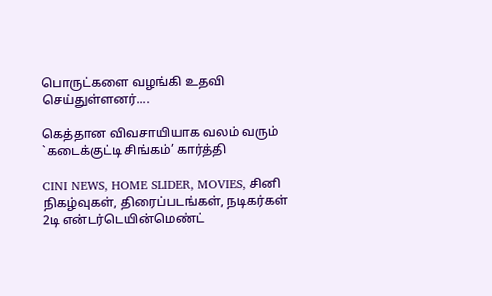பொருட்களை வழங்கி உதவி செய்துள்ளனர்....

கெத்தான விவசாயியாக வலம் வரும் `கடைக்குட்டி சிங்கம்’ கார்த்தி

CINI NEWS, HOME SLIDER, MOVIES, சினி நிகழ்வுகள், திரைப்படங்கள், நடிகர்கள்
2டி என்டர்டெயின்மெண்ட்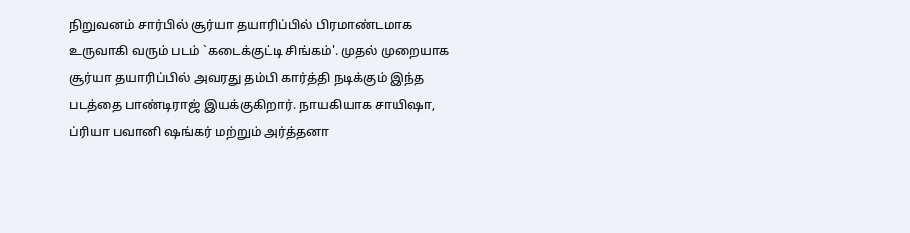நிறுவனம் சார்பில் சூர்யா தயாரிப்பில் பிரமாண்டமாக உருவாகி வரும் படம் `கடைக்குட்டி சிங்கம்'. முதல் முறையாக சூர்யா தயாரிப்பில் அவரது தம்பி கார்த்தி நடிக்கும் இந்த படத்தை பாண்டிராஜ் இயக்குகிறார். நாயகியாக சாயிஷா, ப்ரியா பவானி ஷங்கர் மற்றும் அர்த்தனா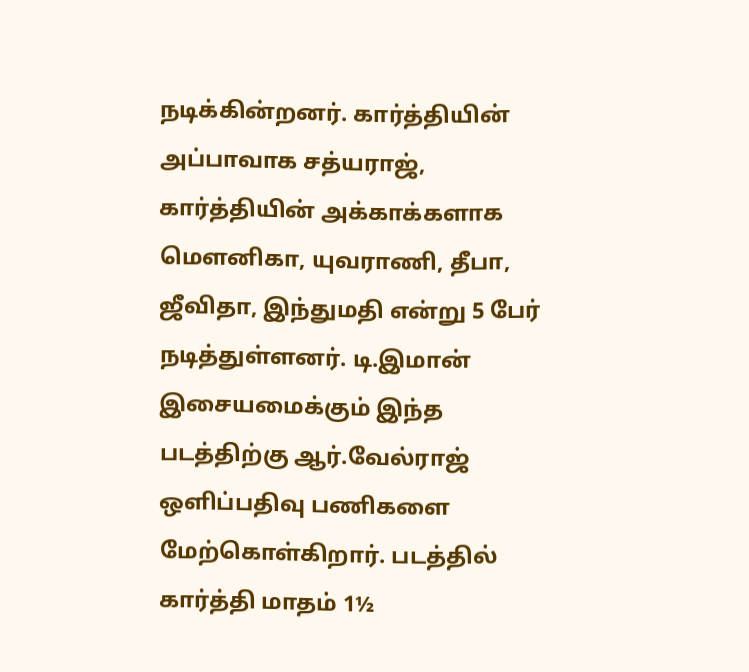நடிக்கின்றனர். கார்த்தியின் அப்பாவாக சத்யராஜ், கார்த்தியின் அக்காக்களாக மௌனிகா, யுவராணி, தீபா, ஜீவிதா, இந்துமதி என்று 5 பேர் நடித்துள்ளனர். டி.இமான் இசையமைக்கும் இந்த படத்திற்கு ஆர்.வேல்ராஜ் ஒளிப்பதிவு பணிகளை மேற்கொள்கிறார். படத்தில் கார்த்தி மாதம் 1½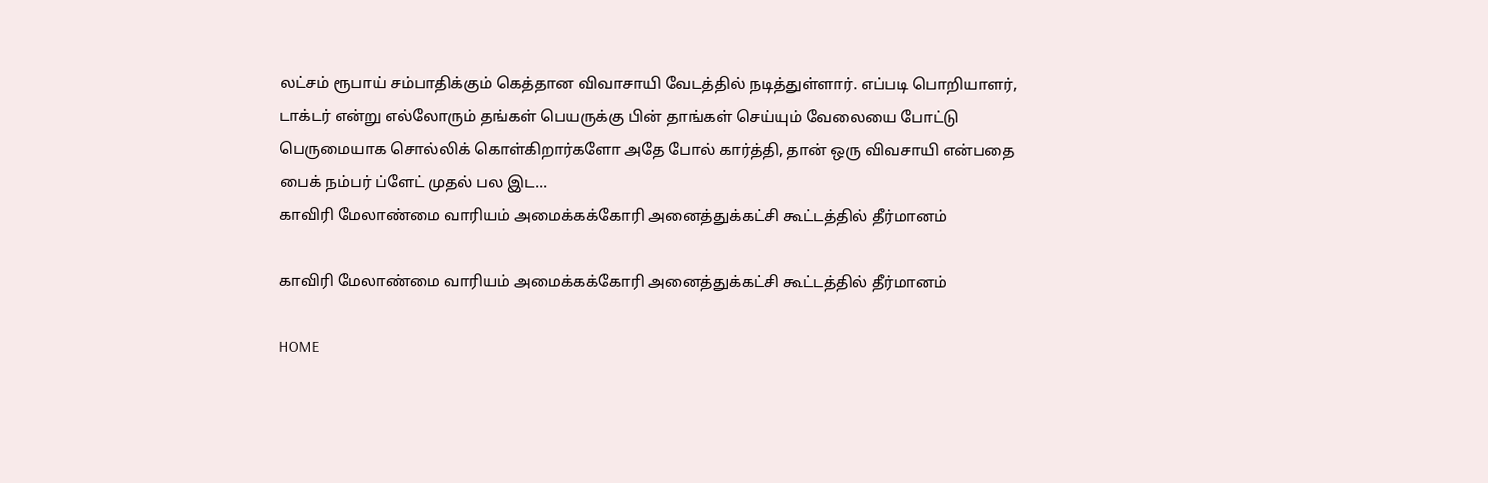லட்சம் ரூபாய் சம்பாதிக்கும் கெத்தான விவாசாயி வேடத்தில் நடித்துள்ளார். எப்படி பொறியாளர், டாக்டர் என்று எல்லோரும் தங்கள் பெயருக்கு பின் தாங்கள் செய்யும் வேலையை போட்டு பெருமையாக சொல்லிக் கொள்கிறார்களோ அதே போல் கார்த்தி, தான் ஒரு விவசாயி என்பதை பைக் நம்பர் ப்ளேட் முதல் பல இட...
காவிரி மேலாண்மை வாரியம் அமைக்கக்கோரி அனைத்துக்கட்சி கூட்டத்தில் தீர்மானம்

காவிரி மேலாண்மை வாரியம் அமைக்கக்கோரி அனைத்துக்கட்சி கூட்டத்தில் தீர்மானம்

HOME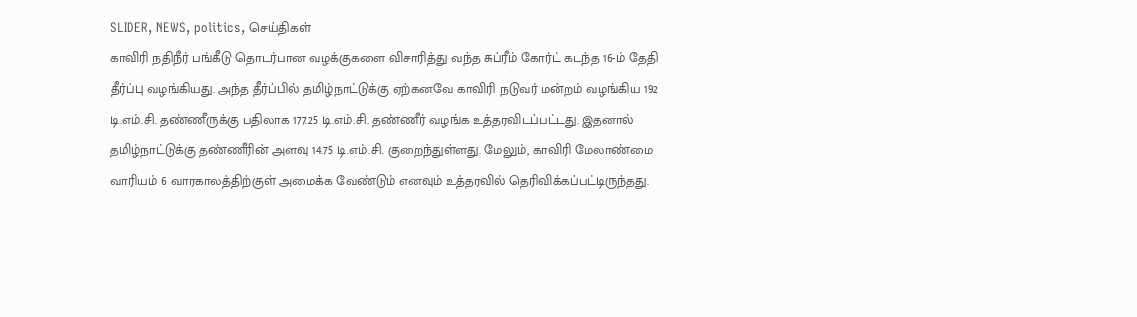SLIDER, NEWS, politics, செய்திகள்
காவிரி நதிநீர் பங்கீடு தொடர்பான வழக்குகளை விசாரித்து வந்த சுப்ரீம் கோர்ட் கடந்த 16-ம் தேதி தீர்ப்பு வழங்கியது. அந்த தீர்ப்பில் தமிழ்நாட்டுக்கு ஏற்கனவே காவிரி நடுவர் மன்றம் வழங்கிய 192 டி.எம்.சி. தண்ணீருக்கு பதிலாக 177.25 டி.எம்.சி. தண்ணீர் வழங்க உத்தரவிடப்பட்டது. இதனால் தமிழ்நாட்டுக்கு தண்ணீரின் அளவு 14.75 டி.எம்.சி. குறைந்துள்ளது. மேலும், காவிரி மேலாண்மை வாரியம் 6 வாரகாலத்திற்குள் அமைக்க வேண்டும் எனவும் உத்தரவில் தெரிவிக்கப்பட்டிருந்தது.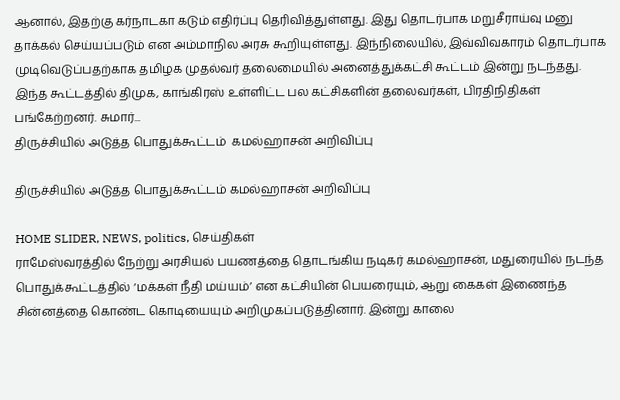ஆனால், இதற்கு கர்நாடகா கடும் எதிர்ப்பு தெரிவித்துள்ளது. இது தொடர்பாக மறுசீராய்வு மனு தாக்கல் செய்யப்படும் என அம்மாநில அரசு கூறியுள்ளது. இந்நிலையில், இவ்விவகாரம் தொடர்பாக முடிவெடுப்பதற்காக தமிழக முதல்வர் தலைமையில் அனைத்துக்கட்சி கூட்டம் இன்று நடந்தது. இந்த கூட்டத்தில் திமுக, காங்கிரஸ் உள்ளிட்ட பல கட்சிகளின் தலைவர்கள், பிரதிநிதிகள் பங்கேற்றனர். சுமார்...
திருச்சியில் அடுத்த பொதுக்கூட்டம்  கமல்ஹாசன் அறிவிப்பு

திருச்சியில் அடுத்த பொதுக்கூட்டம் கமல்ஹாசன் அறிவிப்பு

HOME SLIDER, NEWS, politics, செய்திகள்
ராமேஸ்வரத்தில் நேற்று அரசியல் பயணத்தை தொடங்கிய நடிகர் கமல்ஹாசன், மதுரையில் நடந்த பொதுக்கூட்டத்தில் ‘மக்கள் நீதி மய்யம்’ என கட்சியின் பெயரையும், ஆறு கைகள் இணைந்த சின்னத்தை கொண்ட கொடியையும் அறிமுகப்படுத்தினார். இன்று காலை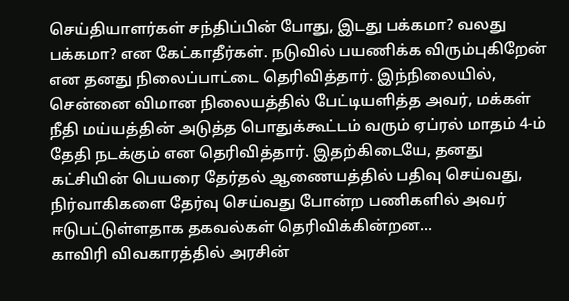செய்தியாளர்கள் சந்திப்பின் போது, இடது பக்கமா? வலது பக்கமா? என கேட்காதீர்கள். நடுவில் பயணிக்க விரும்புகிறேன் என தனது நிலைப்பாட்டை தெரிவித்தார். இந்நிலையில், சென்னை விமான நிலையத்தில் பேட்டியளித்த அவர், மக்கள் நீதி மய்யத்தின் அடுத்த பொதுக்கூட்டம் வரும் ஏப்ரல் மாதம் 4-ம் தேதி நடக்கும் என தெரிவித்தார். இதற்கிடையே, தனது கட்சியின் பெயரை தேர்தல் ஆணையத்தில் பதிவு செய்வது, நிர்வாகிகளை தேர்வு செய்வது போன்ற பணிகளில் அவர் ஈடுபட்டுள்ளதாக தகவல்கள் தெரிவிக்கின்றன...
காவிரி விவகாரத்தில் அரசின்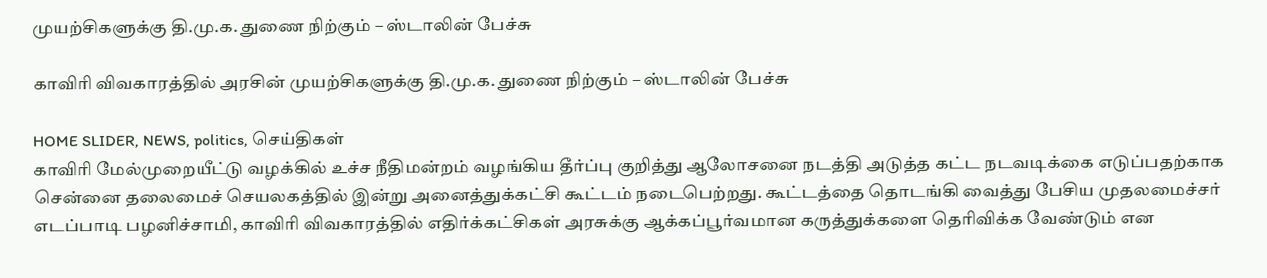முயற்சிகளுக்கு தி.மு.க. துணை நிற்கும் – ஸ்டாலின் பேச்சு

காவிரி விவகாரத்தில் அரசின் முயற்சிகளுக்கு தி.மு.க. துணை நிற்கும் – ஸ்டாலின் பேச்சு

HOME SLIDER, NEWS, politics, செய்திகள்
காவிரி மேல்முறையீட்டு வழக்கில் உச்ச நீதிமன்றம் வழங்கிய தீர்ப்பு குறித்து ஆலோசனை நடத்தி அடுத்த கட்ட நடவடிக்கை எடுப்பதற்காக சென்னை தலைமைச் செயலகத்தில் இன்று அனைத்துக்கட்சி கூட்டம் நடைபெற்றது. கூட்டத்தை தொடங்கி வைத்து பேசிய முதலமைச்சர் எடப்பாடி பழனிச்சாமி, காவிரி விவகாரத்தில் எதிர்க்கட்சிகள் அரசுக்கு ஆக்கப்பூர்வமான கருத்துக்களை தெரிவிக்க வேண்டும் என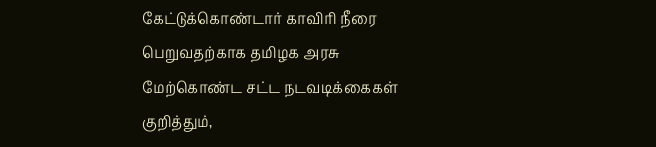கேட்டுக்கொண்டார் காவிரி நீரை பெறுவதற்காக தமிழக அரசு மேற்கொண்ட சட்ட நடவடிக்கைகள் குறித்தும்,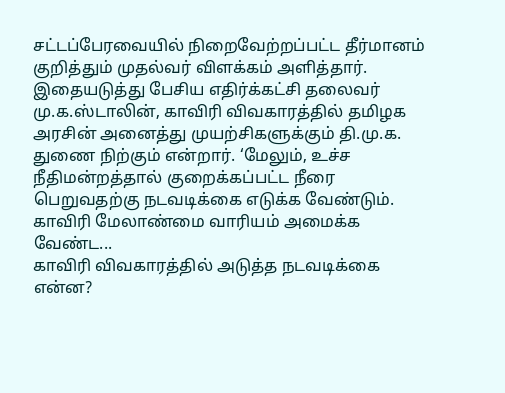சட்டப்பேரவையில் நிறைவேற்றப்பட்ட தீர்மானம் குறித்தும் முதல்வர் விளக்கம் அளித்தார். இதையடுத்து பேசிய எதிர்க்கட்சி தலைவர் மு.க.ஸ்டாலின், காவிரி விவகாரத்தில் தமிழக அரசின் அனைத்து முயற்சிகளுக்கும் தி.மு.க. துணை நிற்கும் என்றார். ‘மேலும், உச்ச நீதிமன்றத்தால் குறைக்கப்பட்ட நீரை பெறுவதற்கு நடவடிக்கை எடுக்க வேண்டும். காவிரி மேலாண்மை வாரியம் அமைக்க வேண்ட...
காவிரி விவகாரத்தில் அடுத்த நடவடிக்கை என்ன?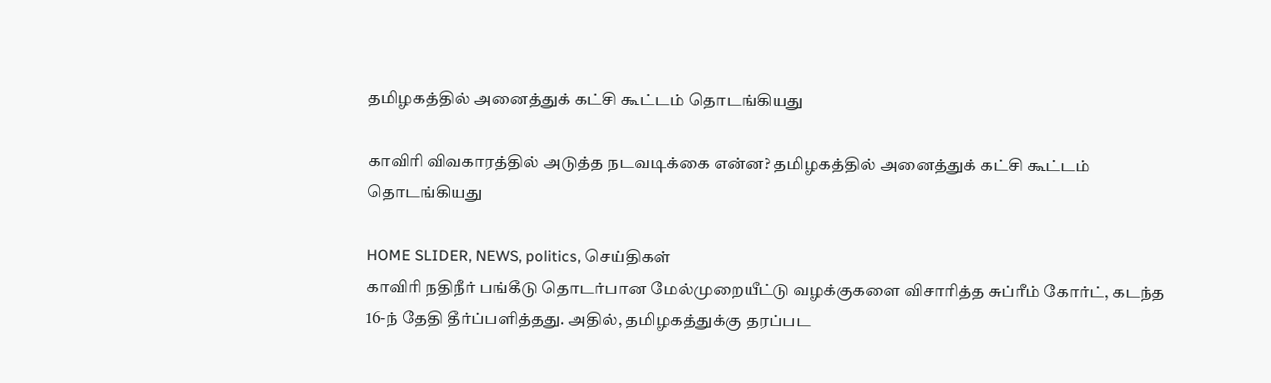தமிழகத்தில் அனைத்துக் கட்சி கூட்டம் தொடங்கியது

காவிரி விவகாரத்தில் அடுத்த நடவடிக்கை என்ன? தமிழகத்தில் அனைத்துக் கட்சி கூட்டம் தொடங்கியது

HOME SLIDER, NEWS, politics, செய்திகள்
காவிரி நதிநீர் பங்கீடு தொடர்பான மேல்முறையீட்டு வழக்குகளை விசாரித்த சுப்ரீம் கோர்ட், கடந்த 16-ந் தேதி தீர்ப்பளித்தது. அதில், தமிழகத்துக்கு தரப்பட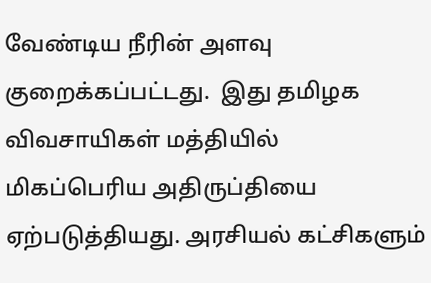வேண்டிய நீரின் அளவு குறைக்கப்பட்டது.  இது தமிழக விவசாயிகள் மத்தியில் மிகப்பெரிய அதிருப்தியை ஏற்படுத்தியது. அரசியல் கட்சிகளும்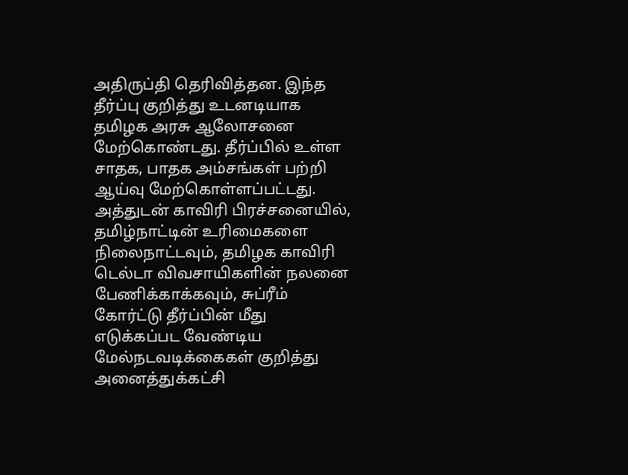அதிருப்தி தெரிவித்தன. இந்த தீர்ப்பு குறித்து உடனடியாக தமிழக அரசு ஆலோசனை மேற்கொண்டது. தீர்ப்பில் உள்ள சாதக, பாதக அம்சங்கள் பற்றி ஆய்வு மேற்கொள்ளப்பட்டது. அத்துடன் காவிரி பிரச்சனையில், தமிழ்நாட்டின் உரிமைகளை நிலைநாட்டவும், தமிழக காவிரி டெல்டா விவசாயிகளின் நலனை பேணிக்காக்கவும், சுப்ரீம் கோர்ட்டு தீர்ப்பின் மீது எடுக்கப்பட வேண்டிய மேல்நடவடிக்கைகள் குறித்து அனைத்துக்கட்சி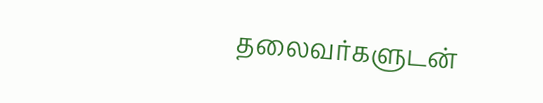தலைவர்களுடன்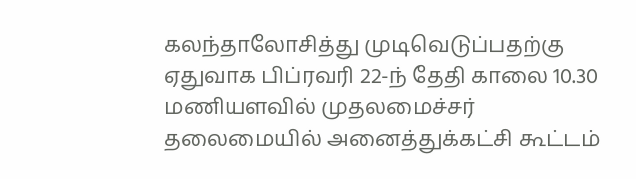கலந்தாலோசித்து முடிவெடுப்பதற்கு ஏதுவாக பிப்ரவரி 22-ந் தேதி காலை 10.30 மணியளவில் முதலமைச்சர் தலைமையில் அனைத்துக்கட்சி கூட்டம்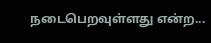நடைபெறவுள்ளது என்ற...